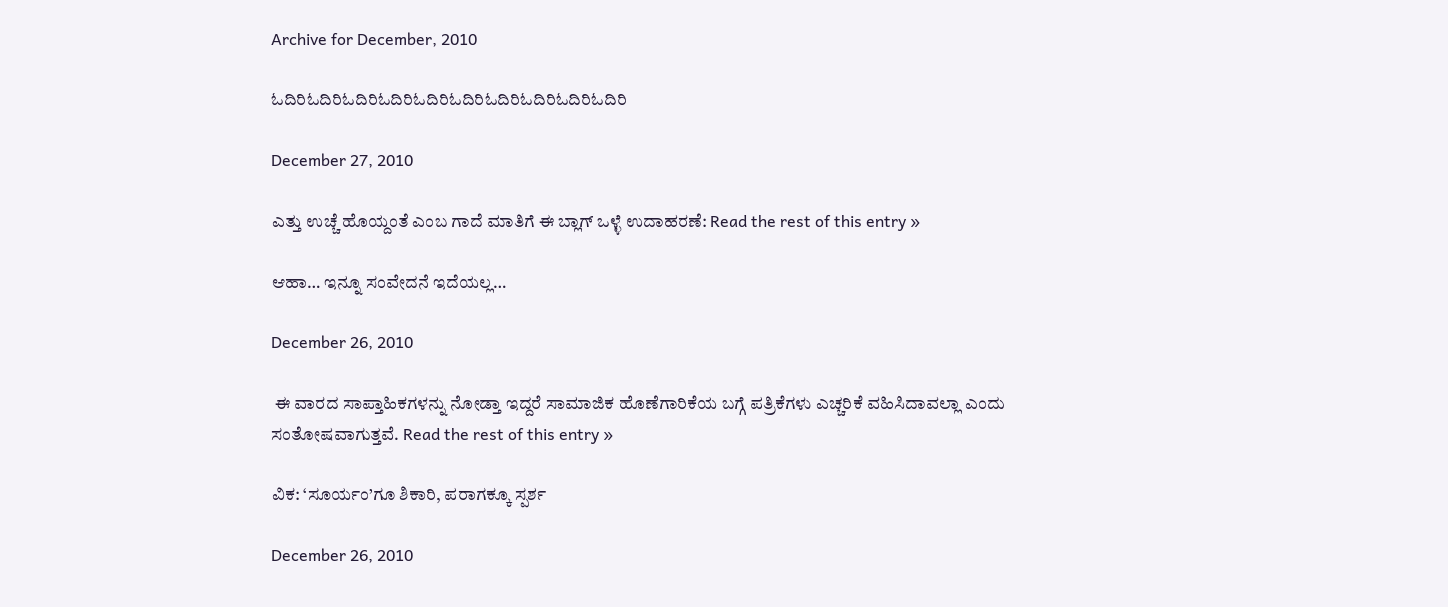Archive for December, 2010

ಓದಿರಿಓದಿರಿಓದಿರಿಓದಿರಿಓದಿರಿಓದಿರಿಓದಿರಿಓದಿರಿಓದಿರಿಓದಿರಿ

December 27, 2010

ಎತ್ತು ಉಚ್ಚೆ ಹೊಯ್ದಂತೆ ಎಂಬ ಗಾದೆ ಮಾತಿಗೆ ಈ ಬ್ಲಾಗ್ ಒಳ್ಳೆ ಉದಾಹರಣೆ: Read the rest of this entry »

ಆಹಾ… ಇನ್ನೂ ಸಂವೇದನೆ ಇದೆಯಲ್ಲ…

December 26, 2010

 ಈ ವಾರದ ಸಾಪ್ತಾಹಿಕಗಳನ್ನು ನೋಡ್ತಾ ಇದ್ದರೆ ಸಾಮಾಜಿಕ ಹೊಣೆಗಾರಿಕೆಯ ಬಗ್ಗೆ ಪತ್ರಿಕೆಗಳು ಎಚ್ಚರಿಕೆ ವಹಿಸಿದಾವಲ್ಲಾ ಎಂದು ಸಂತೋಷವಾಗುತ್ತವೆ. Read the rest of this entry »

ವಿಕ: ‘ಸೂರ್ಯಂ’ಗೂ ಶಿಕಾರಿ, ಪರಾಗಕ್ಕೂ ಸ್ಪರ್ಶ

December 26, 2010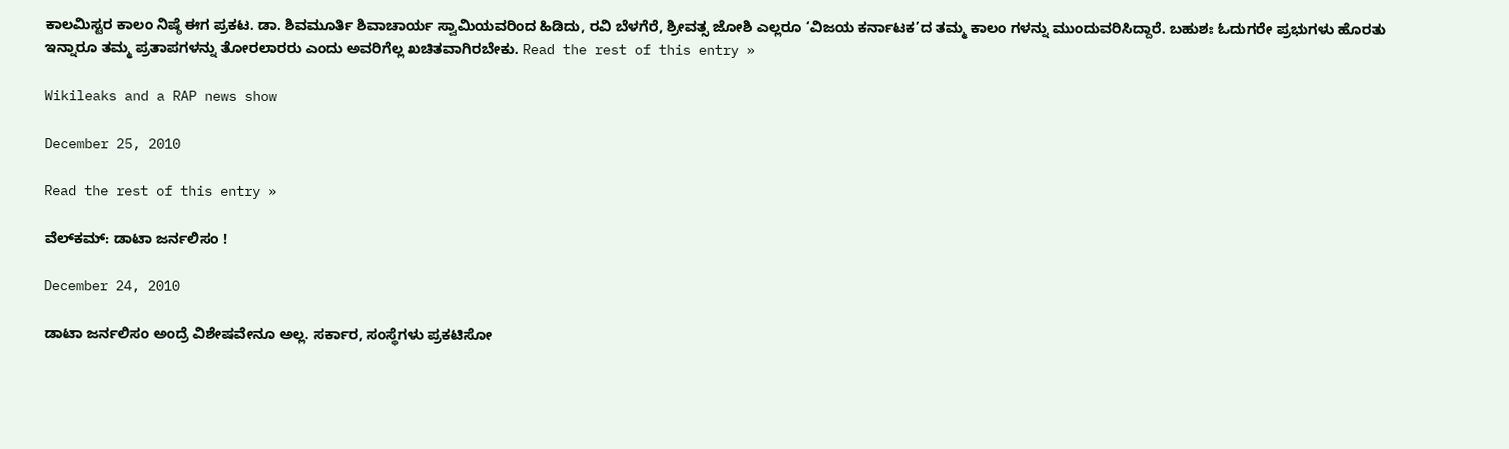ಕಾಲಮಿಸ್ಟರ ಕಾಲಂ ನಿಷ್ಠೆ ಈಗ ಪ್ರಕಟ. ಡಾ. ಶಿವಮೂರ್ತಿ ಶಿವಾಚಾರ್ಯ ಸ್ವಾಮಿಯವರಿಂದ ಹಿಡಿದು, ರವಿ ಬೆಳಗೆರೆ, ಶ್ರೀವತ್ಸ ಜೋಶಿ ಎಲ್ಲರೂ ‘ವಿಜಯ ಕರ್ನಾಟಕ’ದ ತಮ್ಮ ಕಾಲಂ ಗಳನ್ನು ಮುಂದುವರಿಸಿದ್ದಾರೆ. ಬಹುಶಃ ಓದುಗರೇ ಪ್ರಭುಗಳು ಹೊರತು ಇನ್ನಾರೂ ತಮ್ಮ ಪ್ರತಾಪಗಳನ್ನು ತೋರಲಾರರು ಎಂದು ಅವರಿಗೆಲ್ಲ ಖಚಿತವಾಗಿರಬೇಕು. Read the rest of this entry »

Wikileaks and a RAP news show

December 25, 2010

Read the rest of this entry »

ವೆಲ್‌ಕಮ್: ಡಾಟಾ ಜರ್ನಲಿಸಂ !

December 24, 2010

ಡಾಟಾ ಜರ್ನಲಿಸಂ ಅಂದ್ರೆ ವಿಶೇಷವೇನೂ ಅಲ್ಲ. ಸರ್ಕಾರ, ಸಂಸ್ಥೆಗಳು ಪ್ರಕಟಿಸೋ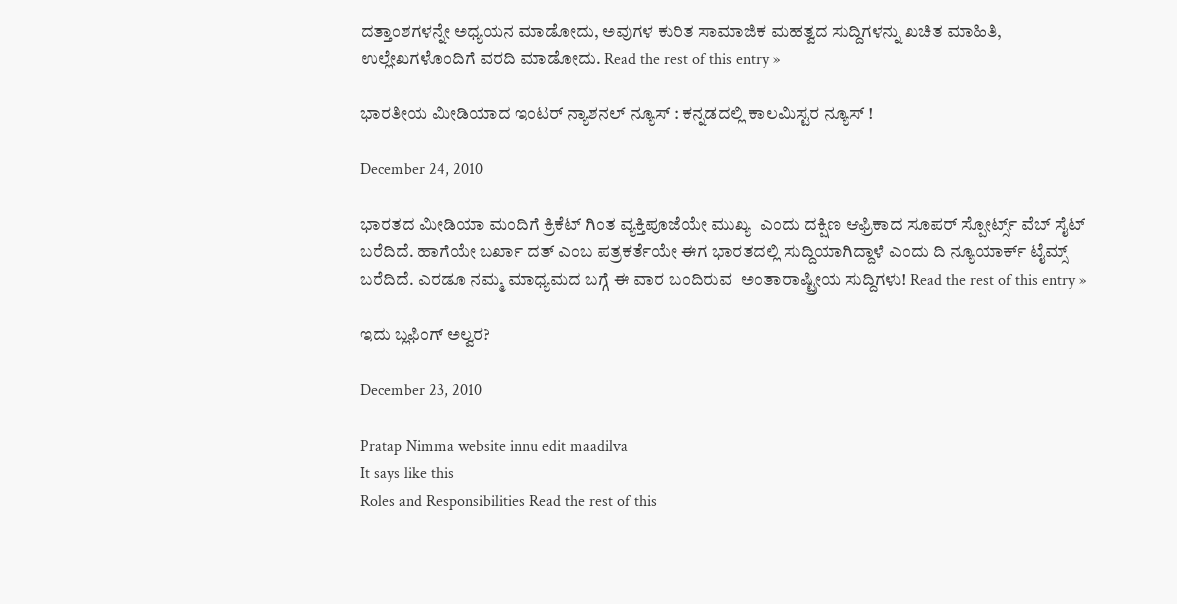ದತ್ತಾಂಶಗಳನ್ನೇ ಅಧ್ಯಯನ ಮಾಡೋದು, ಅವುಗಳ ಕುರಿತ ಸಾಮಾಜಿಕ ಮಹತ್ವದ ಸುದ್ದಿಗಳನ್ನು ಖಚಿತ ಮಾಹಿತಿ, ಉಲ್ಲೇಖಗಳೊಂದಿಗೆ ವರದಿ ಮಾಡೋದು. Read the rest of this entry »

ಭಾರತೀಯ ಮೀಡಿಯಾದ ಇಂಟರ್ ನ್ಯಾಶನಲ್ ನ್ಯೂಸ್ : ಕನ್ನಡದಲ್ಲಿ ಕಾಲಮಿಸ್ಟರ ನ್ಯೂಸ್ !

December 24, 2010

ಭಾರತದ ಮೀಡಿಯಾ ಮಂದಿಗೆ ಕ್ರಿಕೆಟ್ ಗಿಂತ ವ್ಯಕ್ತಿಪೂಜೆಯೇ ಮುಖ್ಯ  ಎಂದು ದಕ್ಷಿಣ ಆಫ್ರಿಕಾದ ಸೂಪರ್ ಸ್ಪೋರ್ಟ್ಸ್ ವೆಬ್ ಸೈಟ್ ಬರೆದಿದೆ. ಹಾಗೆಯೇ ಬರ್ಖಾ ದತ್ ಎಂಬ ಪತ್ರಕರ್ತೆಯೇ ಈಗ ಭಾರತದಲ್ಲಿ ಸುದ್ದಿಯಾಗಿದ್ದಾಳೆ ಎಂದು ದಿ ನ್ಯೂಯಾರ್ಕ್ ಟೈಮ್ಸ್ ಬರೆದಿದೆ. ಎರಡೂ ನಮ್ಮ ಮಾಧ್ಯಮದ ಬಗ್ಗೆ ಈ ವಾರ ಬಂದಿರುವ  ಅಂತಾರಾಷ್ಟ್ರೀಯ ಸುದ್ದಿಗಳು! Read the rest of this entry »

ಇದು ಬ್ಲಫಿಂಗ್ ಅಲ್ವರ?

December 23, 2010

Pratap Nimma website innu edit maadilva
It says like this
Roles and Responsibilities Read the rest of this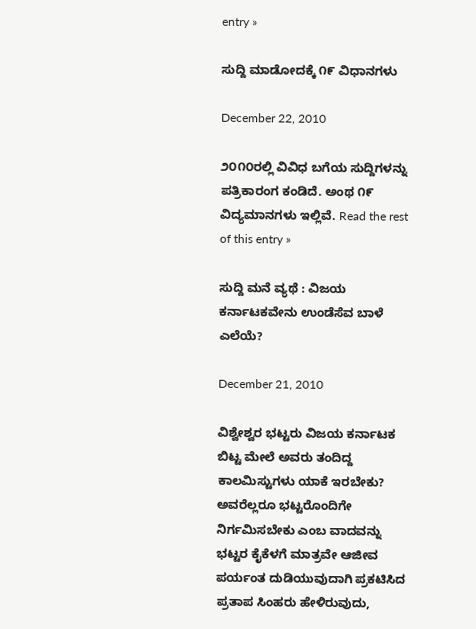entry »

ಸುದ್ದಿ ಮಾಡೋದಕ್ಕೆ ೧೯ ವಿಧಾನಗಳು

December 22, 2010

೨೦೧೦ರಲ್ಲಿ ವಿವಿಧ ಬಗೆಯ ಸುದ್ದಿಗಳನ್ನು ಪತ್ರಿಕಾರಂಗ ಕಂಡಿದೆ. ಅಂಥ ೧೯ ವಿದ್ಯಮಾನಗಳು ಇಲ್ಲಿವೆ. Read the rest of this entry »

ಸುದ್ದಿ ಮನೆ ವ್ಯಥೆ : ವಿಜಯ ಕರ್ನಾಟಕವೇನು ಉಂಡೆಸೆವ ಬಾಳೆ ಎಲೆಯೆ?

December 21, 2010

ವಿಶ್ವೇಶ್ವರ ಭಟ್ಟರು ವಿಜಯ ಕರ್ನಾಟಕ ಬಿಟ್ಟ ಮೇಲೆ ಅವರು ತಂದಿದ್ದ ಕಾಲಮಿಸ್ಟುಗಳು ಯಾಕೆ ಇರಬೇಕು? ಅವರೆಲ್ಲರೂ ಭಟ್ಟರೊಂದಿಗೇ ನಿರ್ಗಮಿಸಬೇಕು ಎಂಬ ವಾದವನ್ನು ಭಟ್ಟರ ಕೈಕೆಳಗೆ ಮಾತ್ರವೇ ಆಜೀವ ಪರ್ಯಂತ ದುಡಿಯುವುದಾಗಿ ಪ್ರಕಟಿಸಿದ ಪ್ರತಾಪ ಸಿಂಹರು ಹೇಳಿರುವುದು,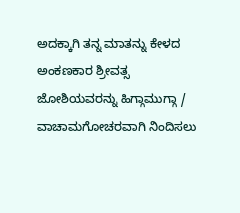ಅದಕ್ಕಾಗಿ ತನ್ನ ಮಾತನ್ನು ಕೇಳದ ಅಂಕಣಕಾರ ಶ್ರೀವತ್ಸ ಜೋಶಿಯವರನ್ನು ಹಿಗ್ಗಾಮುಗ್ಗಾ / ವಾಚಾಮಗೋಚರವಾಗಿ ನಿಂದಿಸಲು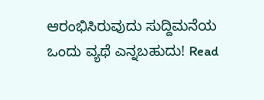ಆರಂಭಿಸಿರುವುದು ಸುದ್ದಿಮನೆಯ ಒಂದು ವ್ಯಥೆ ಎನ್ನಬಹುದು! Read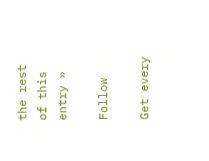the rest of this entry »

Follow

Get every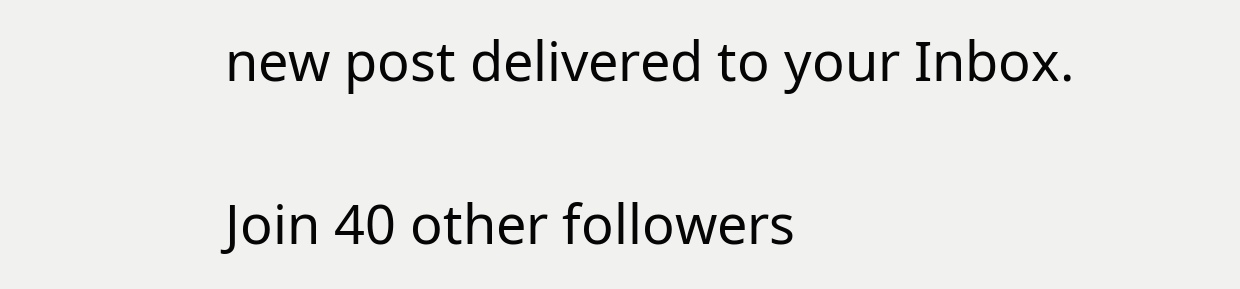new post delivered to your Inbox.

Join 40 other followers